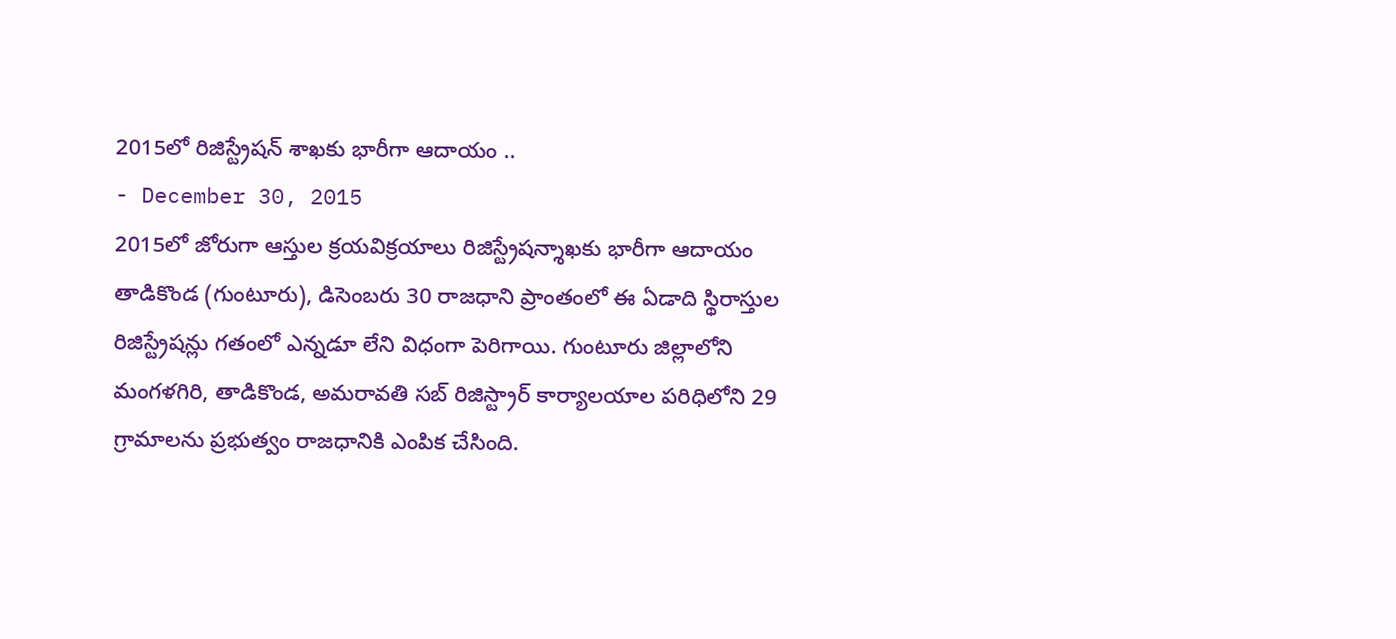2015లో రిజిస్ట్రేషన్ శాఖకు భారీగా ఆదాయం ..
- December 30, 2015
2015లో జోరుగా ఆస్తుల క్రయవిక్రయాలు రిజిస్ట్రేషన్శాఖకు భారీగా ఆదాయం తాడికొండ (గుంటూరు), డిసెంబరు 30 రాజధాని ప్రాంతంలో ఈ ఏడాది స్థిరాస్తుల రిజిస్ట్రేషన్లు గతంలో ఎన్నడూ లేని విధంగా పెరిగాయి. గుంటూరు జిల్లాలోని మంగళగిరి, తాడికొండ, అమరావతి సబ్ రిజిస్ట్రార్ కార్యాలయాల పరిధిలోని 29 గ్రామాలను ప్రభుత్వం రాజధానికి ఎంపిక చేసింది.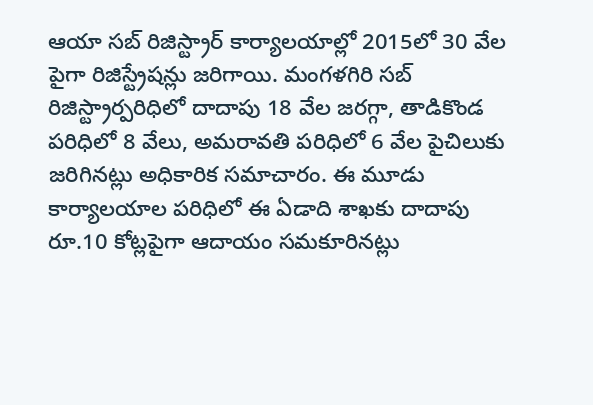ఆయా సబ్ రిజిస్ట్రార్ కార్యాలయాల్లో 2015లో 30 వేల పైగా రిజిస్ట్రేషన్లు జరిగాయి. మంగళగిరి సబ్ రిజిస్ట్రార్పరిధిలో దాదాపు 18 వేల జరగ్గా, తాడికొండ పరిధిలో 8 వేలు, అమరావతి పరిధిలో 6 వేల పైచిలుకు జరిగినట్లు అధికారిక సమాచారం. ఈ మూడు కార్యాలయాల పరిధిలో ఈ ఏడాది శాఖకు దాదాపు రూ.10 కోట్లపైగా ఆదాయం సమకూరినట్లు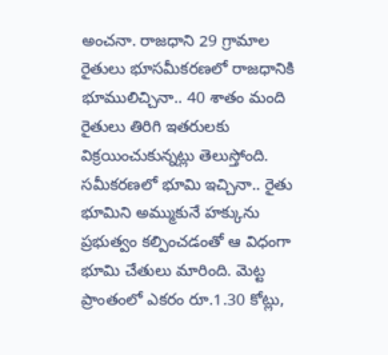అంచనా. రాజధాని 29 గ్రామాల రైతులు భూసమీకరణలో రాజధానికి భూములిచ్చినా.. 40 శాతం మంది రైతులు తిరిగి ఇతరులకు విక్రయించుకున్నట్లు తెలుస్తోంది. సమీకరణలో భూమి ఇచ్చినా.. రైతు భూమిని అమ్ముకునే హక్కును ప్రభుత్వం కల్పించడంతో ఆ విధంగా భూమి చేతులు మారింది. మెట్ట ప్రాంతంలో ఎకరం రూ.1.30 కోట్లు,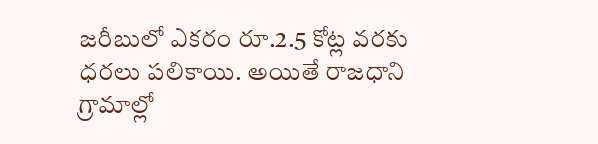జరీబులో ఎకరం రూ.2.5 కోట్ల వరకు ధరలు పలికాయి. అయితే రాజధాని గ్రామాల్లో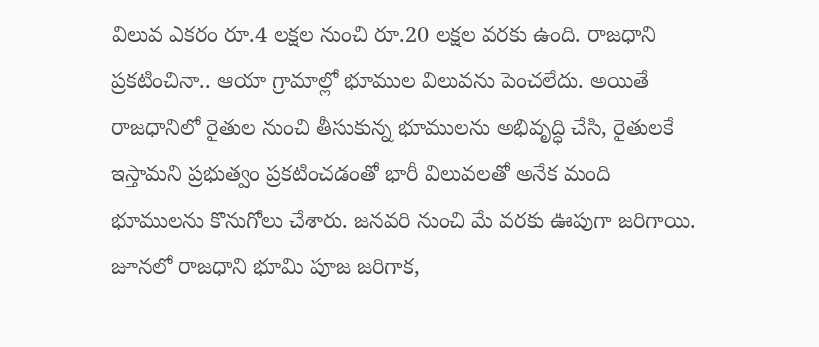విలువ ఎకరం రూ.4 లక్షల నుంచి రూ.20 లక్షల వరకు ఉంది. రాజధాని ప్రకటించినా.. ఆయా గ్రామాల్లో భూముల విలువను పెంచలేదు. అయితే రాజధానిలో రైతుల నుంచి తీసుకున్న భూములను అభివృద్ధి చేసి, రైతులకే ఇస్తామని ప్రభుత్వం ప్రకటించడంతో భారీ విలువలతో అనేక మంది భూములను కొనుగోలు చేశారు. జనవరి నుంచి మే వరకు ఊపుగా జరిగాయి. జూనలో రాజధాని భూమి పూజ జరిగాక,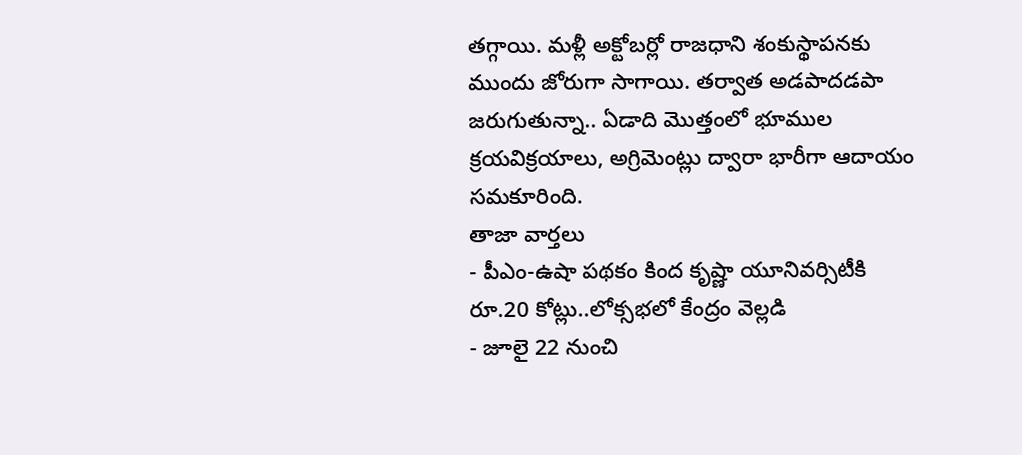తగ్గాయి. మళ్లీ అక్టోబర్లో రాజధాని శంకుస్థాపనకు ముందు జోరుగా సాగాయి. తర్వాత అడపాదడపా జరుగుతున్నా.. ఏడాది మొత్తంలో భూముల క్రయవిక్రయాలు, అగ్రిమెంట్లు ద్వారా భారీగా ఆదాయం సమకూరింది.
తాజా వార్తలు
- పీఎం-ఉషా పథకం కింద కృష్ణా యూనివర్సిటీకి రూ.20 కోట్లు..లోక్సభలో కేంద్రం వెల్లడి
- జూలై 22 నుంచి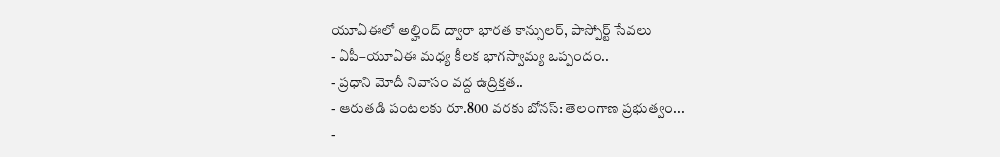యూఏఈలో అల్హింద్ ద్వారా భారత కాన్సులర్, పాస్పోర్ట్ సేవలు
- ఏపీ–యూఏఈ మధ్య కీలక భాగస్వామ్య ఒప్పందం..
- ప్రధాని మోదీ నివాసం వద్ద ఉద్రిక్తత..
- ఆరుతడి పంటలకు రూ.800 వరకు బోనస్: తెలంగాణ ప్రభుత్వం...
-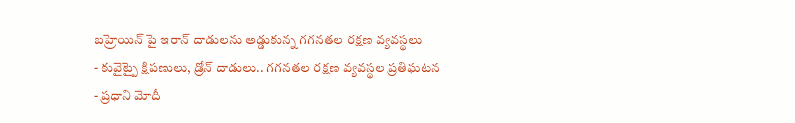బహ్రెయిన్ పై ఇరాన్ దాడులను అడ్డుకున్న గగనతల రక్షణ వ్యవస్థలు
- కువైట్పై క్షిపణులు, డ్రోన్ దాడులు.. గగనతల రక్షణ వ్యవస్థల ప్రతిఘటన
- ప్రధాని మోదీ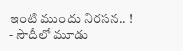ఇంటి ముందు నిరసన.. !
- సౌదీలో మూడు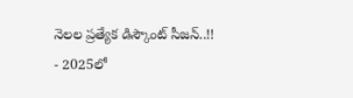నెలల ప్రత్యేక డిస్కౌంట్ సీజన్..!!
- 2025లో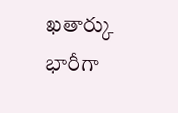ఖతార్కు భారీగా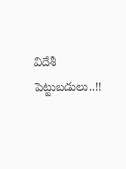విదేశీ పెట్టుబడులు..!!